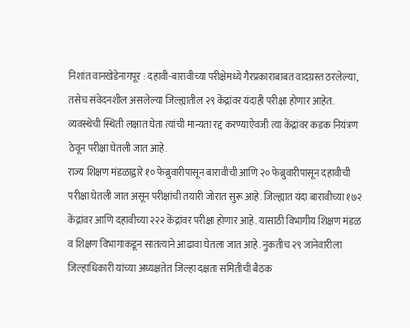निशांत वानखेडेनागपूर : दहावी-बारावीच्या परीक्षेमध्ये गैरप्रकाराबाबत वादग्रस्त ठरलेल्या, तसेच संवेदनशील असलेल्या जिल्ह्यातील २९ केंद्रांवर यंदाही परीक्षा होणार आहेत. व्यवस्थेची स्थिती लक्षात घेता त्यांची मान्यता रद्द करण्याऐवजी त्या केंद्रांवर कडक नियंत्रण ठेवून परीक्षा घेतली जात आहे.
राज्य शिक्षण मंडळाद्वारे १० फेब्रुवारीपासून बारावीची आणि २० फेब्रुवारीपासून दहावीची परीक्षा घेतली जात असून परीक्षांची तयारी जोरात सुरू आहे. जिल्ह्यात यंदा बारावीच्या १७२ केंद्रांवर आणि दहावीच्या २२२ केंद्रांवर परीक्षा होणार आहे. यासाठी विभागीय शिक्षण मंडळ व शिक्षण विभागाकडून सातत्याने आढावा घेतला जात आहे. नुकतीच २९ जानेवारीला जिल्हाधिकारी यांच्या अध्यक्षतेत जिल्हा दक्षता समितीची बैठक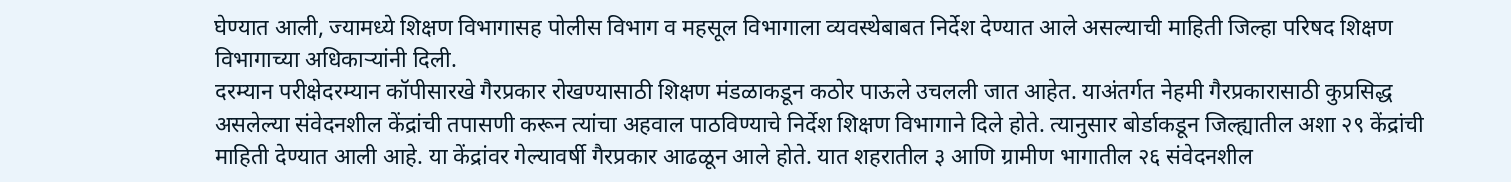घेण्यात आली, ज्यामध्ये शिक्षण विभागासह पोलीस विभाग व महसूल विभागाला व्यवस्थेबाबत निर्देश देण्यात आले असल्याची माहिती जिल्हा परिषद शिक्षण विभागाच्या अधिकाऱ्यांनी दिली.
दरम्यान परीक्षेदरम्यान कॉपीसारखे गैरप्रकार रोखण्यासाठी शिक्षण मंडळाकडून कठोर पाऊले उचलली जात आहेत. याअंतर्गत नेहमी गैरप्रकारासाठी कुप्रसिद्ध असलेल्या संवेदनशील केंद्रांची तपासणी करून त्यांचा अहवाल पाठविण्याचे निर्देश शिक्षण विभागाने दिले होते. त्यानुसार बोर्डाकडून जिल्ह्यातील अशा २९ केंद्रांची माहिती देण्यात आली आहे. या केंद्रांवर गेल्यावर्षी गैरप्रकार आढळून आले होते. यात शहरातील ३ आणि ग्रामीण भागातील २६ संवेदनशील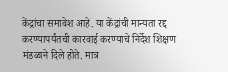केंद्रांचा समावेश आहे. या केंद्रांची मान्यता रद्द करण्यापर्यंतची कारवाई करण्याचे निर्देश शिक्षण मंडळाने दिले होते. मात्र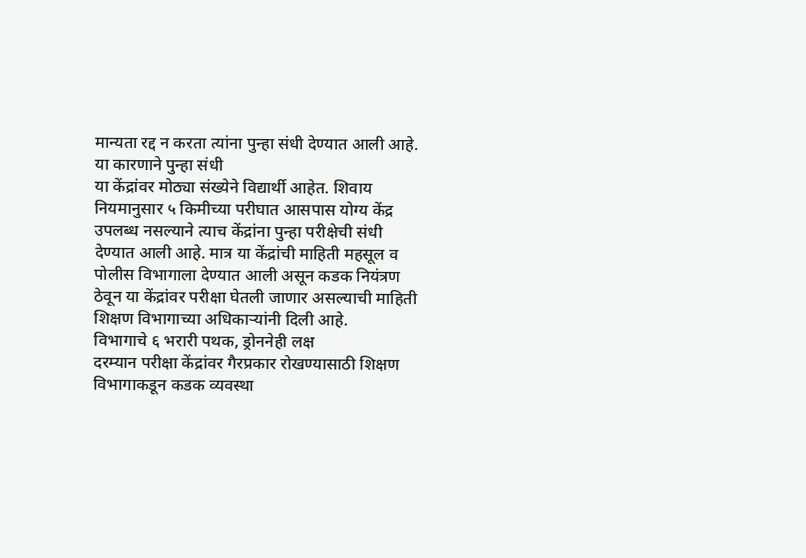मान्यता रद्द न करता त्यांना पुन्हा संधी देण्यात आली आहे.
या कारणाने पुन्हा संधी
या केंद्रांवर मोठ्या संख्येने विद्यार्थी आहेत. शिवाय नियमानुसार ५ किमीच्या परीघात आसपास योग्य केंद्र उपलब्ध नसल्याने त्याच केंद्रांना पुन्हा परीक्षेची संधी देण्यात आली आहे. मात्र या केंद्रांची माहिती महसूल व पोलीस विभागाला देण्यात आली असून कडक नियंत्रण ठेवून या केंद्रांवर परीक्षा घेतली जाणार असल्याची माहिती शिक्षण विभागाच्या अधिकाऱ्यांनी दिली आहे.
विभागाचे ६ भरारी पथक, ड्रोननेही लक्ष
दरम्यान परीक्षा केंद्रांवर गैरप्रकार रोखण्यासाठी शिक्षण विभागाकडून कडक व्यवस्था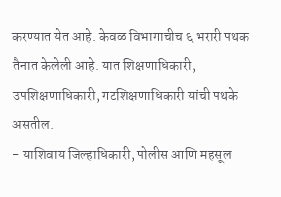करण्यात येत आहे. केवळ विभागाचीच ६ भरारी पथक तैनात केलेली आहे. यात शिक्षणाधिकारी, उपशिक्षणाधिकारी, गटशिक्षणाधिकारी यांची पथके असतील.
- याशिवाय जिल्हाधिकारी, पोलीस आणि महसूल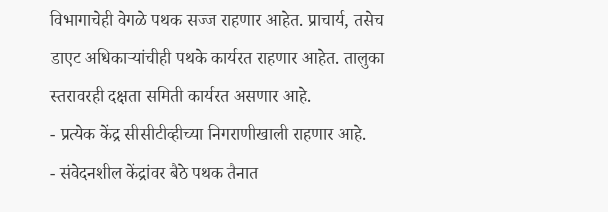विभागाचेही वेगळे पथक सज्ज राहणार आहेत. प्राचार्य, तसेच डाएट अधिकाऱ्यांचीही पथके कार्यरत राहणार आहेत. तालुका स्तरावरही दक्षता समिती कार्यरत असणार आहे.
- प्रत्येक केंद्र सीसीटीव्हीच्या निगराणीखाली राहणार आहे.
- संवेदनशील केंद्रांवर बैठे पथक तैनात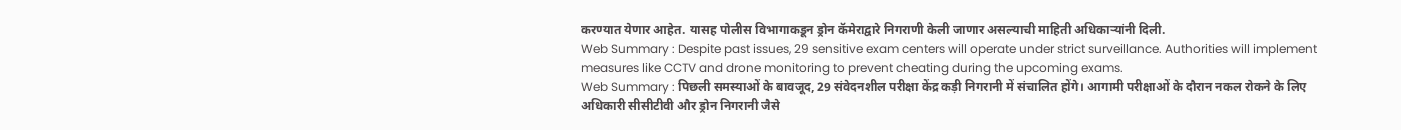करण्यात येणार आहेत. यासह पोलीस विभागाकडून ड्रोन कॅमेराद्वारे निगराणी केली जाणार असल्याची माहिती अधिकाऱ्यांनी दिली.
Web Summary : Despite past issues, 29 sensitive exam centers will operate under strict surveillance. Authorities will implement measures like CCTV and drone monitoring to prevent cheating during the upcoming exams.
Web Summary : पिछली समस्याओं के बावजूद, 29 संवेदनशील परीक्षा केंद्र कड़ी निगरानी में संचालित होंगे। आगामी परीक्षाओं के दौरान नकल रोकने के लिए अधिकारी सीसीटीवी और ड्रोन निगरानी जैसे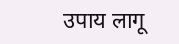उपाय लागू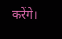करेंगे।